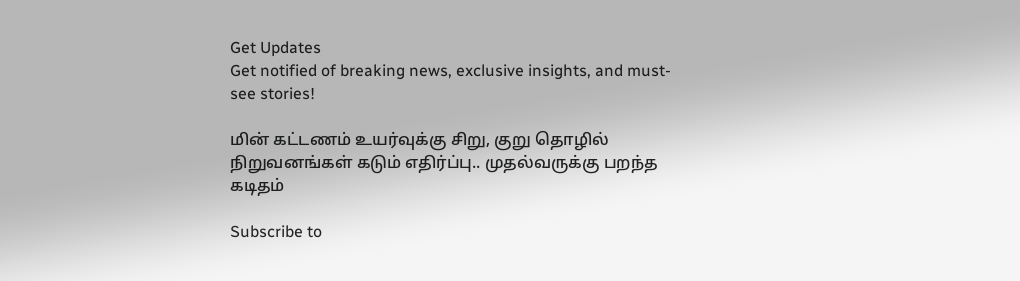Get Updates
Get notified of breaking news, exclusive insights, and must-see stories!

மின் கட்டணம் உயர்வுக்கு சிறு, குறு தொழில் நிறுவனங்கள் கடும் எதிர்ப்பு.. முதல்வருக்கு பறந்த கடிதம்

Subscribe to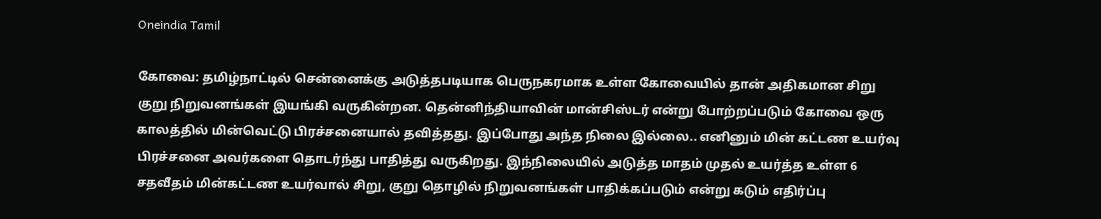Oneindia Tamil

கோவை: தமிழ்நாட்டில் சென்னைக்கு அடுத்தபடியாக பெருநகரமாக உள்ள கோவையில் தான் அதிகமான சிறு குறு நிறுவனங்கள் இயங்கி வருகின்றன. தென்னிந்தியாவின் மான்சிஸ்டர் என்று போற்றப்படும் கோவை ஒரு காலத்தில் மின்வெட்டு பிரச்சனையால் தவித்தது. இப்போது அந்த நிலை இல்லை.. எனினும் மின் கட்டண உயர்வு பிரச்சனை அவர்களை தொடர்ந்து பாதித்து வருகிறது. இந்நிலையில் அடுத்த மாதம் முதல் உயர்த்த உள்ள 6 சதவீதம் மின்கட்டண உயர்வால் சிறு, குறு தொழில் நிறுவனங்கள் பாதிக்கப்படும் என்று கடும் எதிர்ப்பு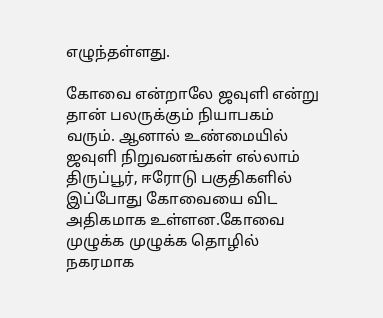எழுந்தள்ளது.

கோவை என்றாலே ஜவுளி என்று தான் பலருக்கும் நியாபகம் வரும். ஆனால் உண்மையில் ஜவுளி நிறுவனங்கள் எல்லாம் திருப்பூர், ஈரோடு பகுதிகளில் இப்போது கோவையை விட அதிகமாக உள்ளன.கோவை முழுக்க முழுக்க தொழில் நகரமாக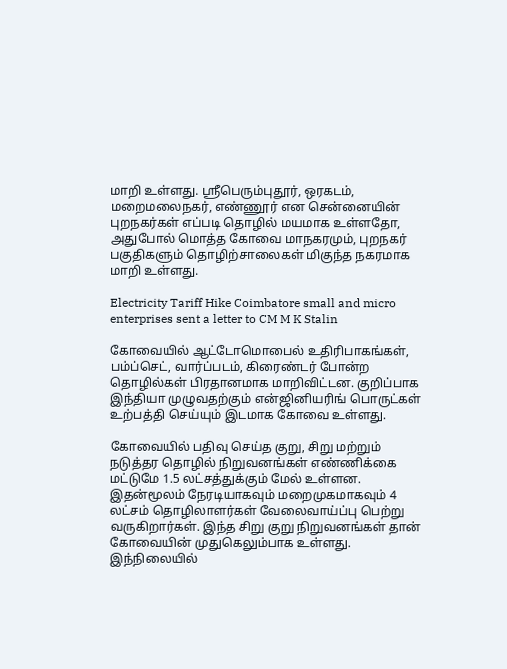மாறி உள்ளது. ஸ்ரீபெரும்புதூர், ஒரகடம், மறைமலைநகர், எண்ணூர் என சென்னையின் புறநகர்கள் எப்படி தொழில் மயமாக உள்ளதோ, அதுபோல் மொத்த கோவை மாநகரமும், புறநகர் பகுதிகளும் தொழிற்சாலைகள் மிகுந்த நகரமாக மாறி உள்ளது.

Electricity Tariff Hike Coimbatore small and micro enterprises sent a letter to CM M K Stalin

கோவையில் ஆட்டோமொபைல் உதிரிபாகங்கள், பம்ப்செட், வார்ப்படம், கிரைண்டர் போன்ற தொழில்கள் பிரதானமாக மாறிவிட்டன. குறிப்பாக இந்தியா முழுவதற்கும் என்ஜினியரிங் பொருட்கள் உற்பத்தி செய்யும் இடமாக கோவை உள்ளது.

கோவையில் பதிவு செய்த குறு, சிறு மற்றும் நடுத்தர தொழில் நிறுவனங்கள் எண்ணிக்கை மட்டுமே 1.5 லட்சத்துக்கும் மேல் உள்ளன. இதன்மூலம் நேரடியாகவும் மறைமுகமாகவும் 4 லட்சம் தொழிலாளர்கள் வேலைவாய்ப்பு பெற்று வருகிறார்கள். இந்த சிறு குறு நிறுவனங்கள் தான் கோவையின் முதுகெலும்பாக உள்ளது. இந்நிலையில்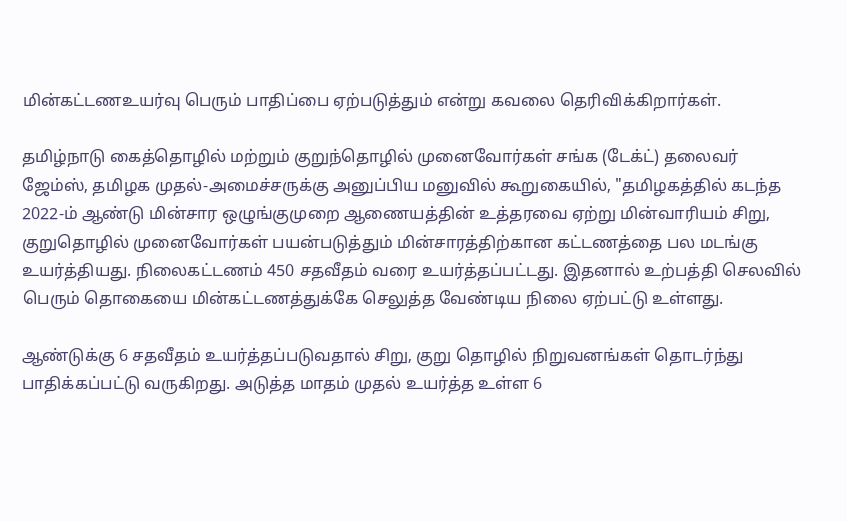மின்கட்டணஉயர்வு பெரும் பாதிப்பை ஏற்படுத்தும் என்று கவலை தெரிவிக்கிறார்கள்.

தமிழ்நாடு கைத்தொழில் மற்றும் குறுந்தொழில் முனைவோர்கள் சங்க (டேக்ட்) தலைவர் ஜேம்ஸ், தமிழக முதல்-அமைச்சருக்கு அனுப்பிய மனுவில் கூறுகையில், "தமிழகத்தில் கடந்த 2022-ம் ஆண்டு மின்சார ஒழுங்குமுறை ஆணையத்தின் உத்தரவை ஏற்று மின்வாரியம் சிறு, குறுதொழில் முனைவோர்கள் பயன்படுத்தும் மின்சாரத்திற்கான கட்டணத்தை பல மடங்கு உயர்த்தியது. நிலைகட்டணம் 450 சதவீதம் வரை உயர்த்தப்பட்டது. இதனால் உற்பத்தி செலவில் பெரும் தொகையை மின்கட்டணத்துக்கே செலுத்த வேண்டிய நிலை ஏற்பட்டு உள்ளது.

ஆண்டுக்கு 6 சதவீதம் உயர்த்தப்படுவதால் சிறு, குறு தொழில் நிறுவனங்கள் தொடர்ந்து பாதிக்கப்பட்டு வருகிறது. அடுத்த மாதம் முதல் உயர்த்த உள்ள 6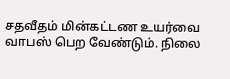சதவீதம் மின்கட்டண உயர்வை வாபஸ் பெற வேண்டும். நிலை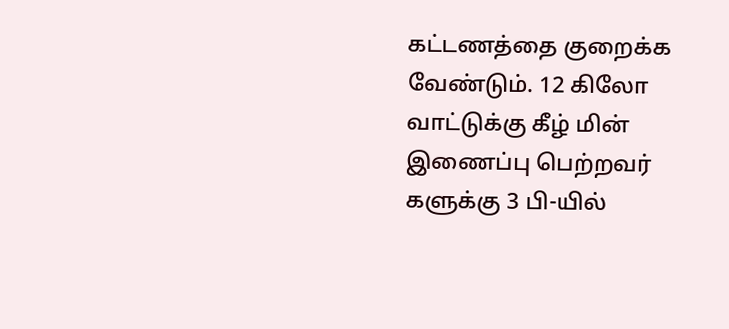கட்டணத்தை குறைக்க வேண்டும். 12 கிலோ வாட்டுக்கு கீழ் மின் இணைப்பு பெற்றவர் களுக்கு 3 பி-யில்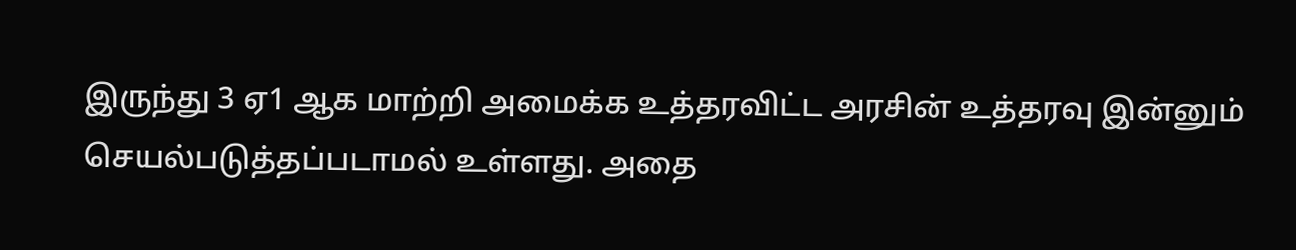இருந்து 3 ஏ1 ஆக மாற்றி அமைக்க உத்தரவிட்ட அரசின் உத்தரவு இன்னும் செயல்படுத்தப்படாமல் உள்ளது. அதை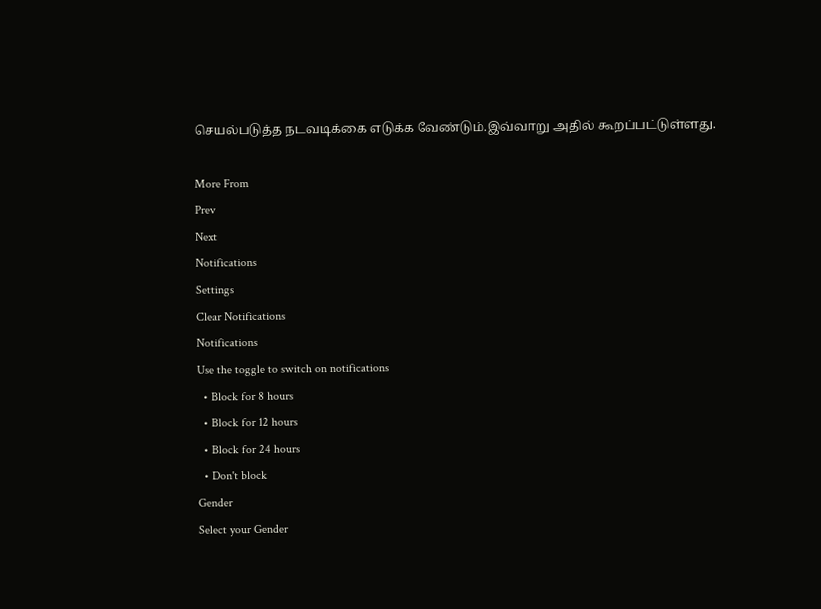செயல்படுத்த நடவடிக்கை எடுக்க வேண்டும்.இவ்வாறு அதில் கூறப்பட்டுள்ளது.

More From
Prev
Next
Notifications
Settings
Clear Notifications
Notifications
Use the toggle to switch on notifications
  • Block for 8 hours
  • Block for 12 hours
  • Block for 24 hours
  • Don't block
Gender
Select your Gender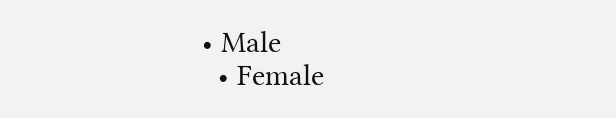• Male
  • Female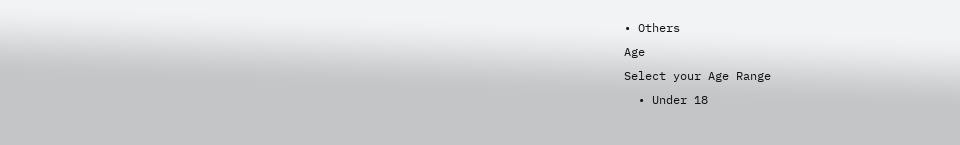• Others
Age
Select your Age Range
  • Under 18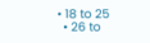• 18 to 25
  • 26 to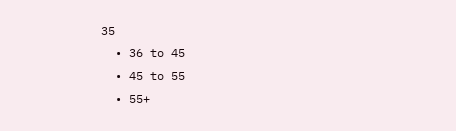35
  • 36 to 45
  • 45 to 55
  • 55+